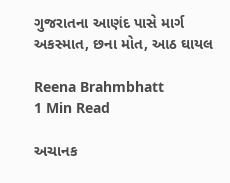ગુજરાતના આણંદ પાસે માર્ગ અકસ્માત, છના મોત, આઠ ઘાયલ

Reena Brahmbhatt
1 Min Read

અચાનક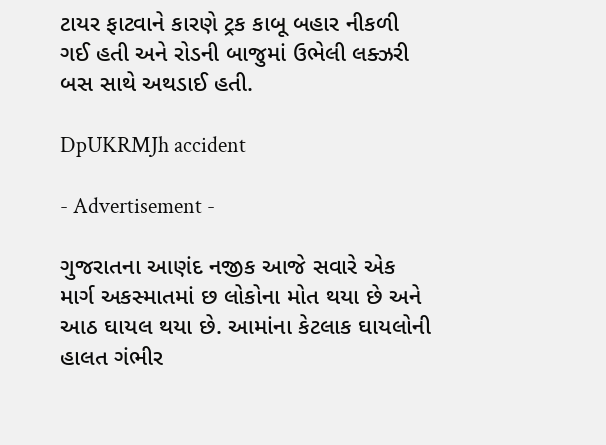ટાયર ફાટવાને કારણે ટ્રક કાબૂ બહાર નીકળી ગઈ હતી અને રોડની બાજુમાં ઉભેલી લક્ઝરી બસ સાથે અથડાઈ હતી.

DpUKRMJh accident

- Advertisement -

ગુજરાતના આણંદ નજીક આજે સવારે એક માર્ગ અકસ્માતમાં છ લોકોના મોત થયા છે અને આઠ ઘાયલ થયા છે. આમાંના કેટલાક ઘાયલોની હાલત ગંભીર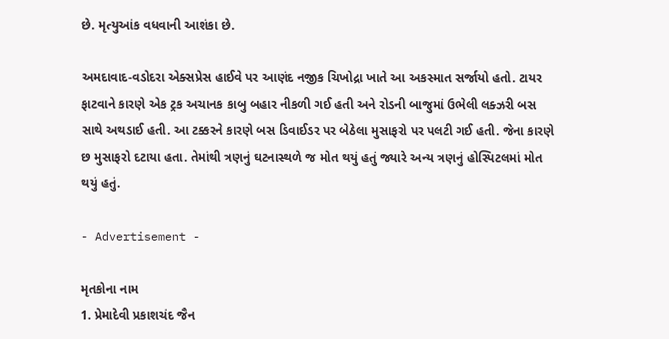છે. મૃત્યુઆંક વધવાની આશંકા છે.

અમદાવાદ-વડોદરા એક્સપ્રેસ હાઈવે પર આણંદ નજીક ચિખોદ્રા ખાતે આ અકસ્માત સર્જાયો હતો. ટાયર ફાટવાને કારણે એક ટ્રક અચાનક કાબુ બહાર નીકળી ગઈ હતી અને રોડની બાજુમાં ઉભેલી લક્ઝરી બસ સાથે અથડાઈ હતી. આ ટક્કરને કારણે બસ ડિવાઈડર પર બેઠેલા મુસાફરો પર પલટી ગઈ હતી. જેના કારણે છ મુસાફરો દટાયા હતા. તેમાંથી ત્રણનું ઘટનાસ્થળે જ મોત થયું હતું જ્યારે અન્ય ત્રણનું હોસ્પિટલમાં મોત થયું હતું.

- Advertisement -

મૃતકોના નામ
1. પ્રેમાદેવી પ્રકાશચંદ જૈન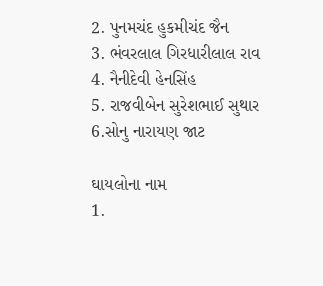2. પુનમચંદ હુકમીચંદ જૈન
3. ભંવરલાલ ગિરધારીલાલ રાવ
4. નૈનીદેવી હેનસિંહ
5. રાજવીબેન સુરેશભાઈ સુથાર
6.સોનુ નારાયણ જાટ

ઘાયલોના નામ
1.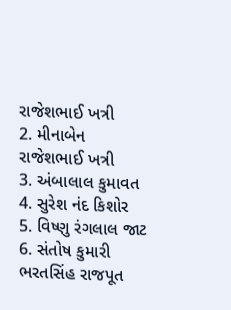રાજેશભાઈ ખત્રી
2. મીનાબેન રાજેશભાઈ ખત્રી
3. અંબાલાલ કુમાવત
4. સુરેશ નંદ કિશોર
5. વિષ્ણુ રંગલાલ જાટ
6. સંતોષ કુમારી ભરતસિંહ રાજપૂત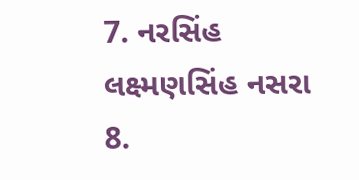7. નરસિંહ લક્ષ્મણસિંહ નસરા
8.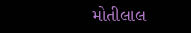મોતીલાલ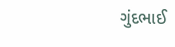ગુંદભાઈ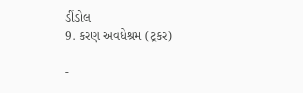ડીંડોલ
9. કરણ અવધેશ્રમ (ટ્રકર)

-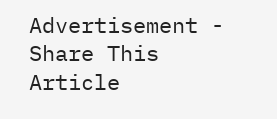Advertisement -
Share This Article